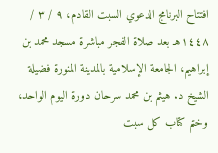افتتاح البرنامج الدعوي السبت القادم، ٩ / ٣ / ١٤٤٨هـ بعد صلاة الفجر مباشرة مسجد محمد بن إبراهيم، الجامعة الإسلامية بالمدينة المنورة فضيلة الشيخ د. هيثم بن محمد سرحان دورة اليوم الواحد، وختم كتاب كل سبت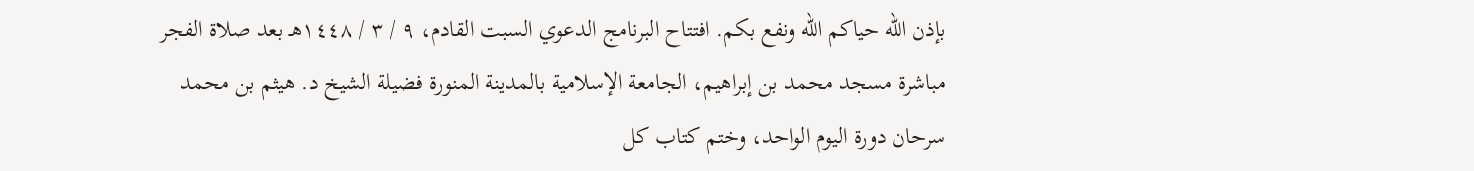بإذن الله حياكم الله ونفع بكم. افتتاح البرنامج الدعوي السبت القادم، ٩ / ٣ / ١٤٤٨هـ بعد صلاة الفجر مباشرة مسجد محمد بن إبراهيم، الجامعة الإسلامية بالمدينة المنورة فضيلة الشيخ د. هيثم بن محمد سرحان دورة اليوم الواحد، وختم كتاب كل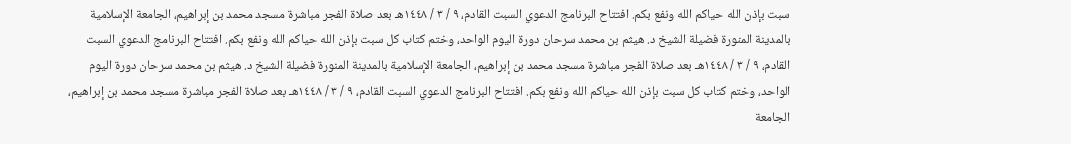سبت بإذن الله حياكم الله ونفع بكم. افتتاح البرنامج الدعوي السبت القادم، ٩ / ٣ / ١٤٤٨هـ بعد صلاة الفجر مباشرة مسجد محمد بن إبراهيم، الجامعة الإسلامية بالمدينة المنورة فضيلة الشيخ د. هيثم بن محمد سرحان دورة اليوم الواحد، وختم كتاب كل سبت بإذن الله حياكم الله ونفع بكم. افتتاح البرنامج الدعوي السبت القادم، ٩ / ٣ / ١٤٤٨هـ بعد صلاة الفجر مباشرة مسجد محمد بن إبراهيم، الجامعة الإسلامية بالمدينة المنورة فضيلة الشيخ د. هيثم بن محمد سرحان دورة اليوم الواحد، وختم كتاب كل سبت بإذن الله حياكم الله ونفع بكم. افتتاح البرنامج الدعوي السبت القادم، ٩ / ٣ / ١٤٤٨هـ بعد صلاة الفجر مباشرة مسجد محمد بن إبراهيم، الجامعة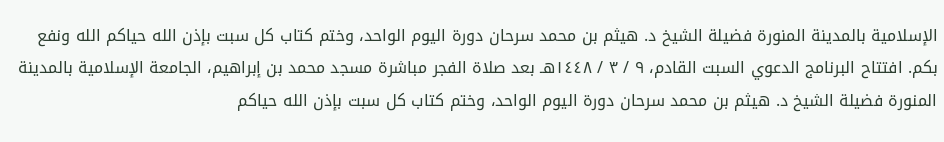الإسلامية بالمدينة المنورة فضيلة الشيخ د. هيثم بن محمد سرحان دورة اليوم الواحد، وختم كتاب كل سبت بإذن الله حياكم الله ونفع بكم. افتتاح البرنامج الدعوي السبت القادم، ٩ / ٣ / ١٤٤٨هـ بعد صلاة الفجر مباشرة مسجد محمد بن إبراهيم، الجامعة الإسلامية بالمدينة المنورة فضيلة الشيخ د. هيثم بن محمد سرحان دورة اليوم الواحد، وختم كتاب كل سبت بإذن الله حياكم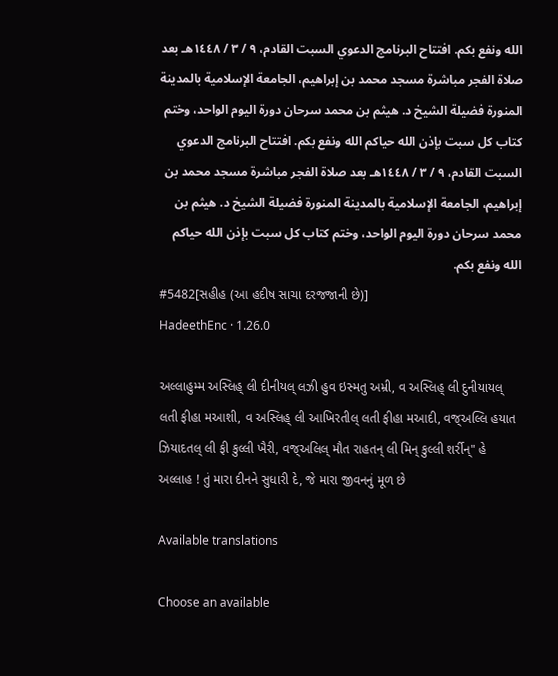الله ونفع بكم. افتتاح البرنامج الدعوي السبت القادم، ٩ / ٣ / ١٤٤٨هـ بعد صلاة الفجر مباشرة مسجد محمد بن إبراهيم، الجامعة الإسلامية بالمدينة المنورة فضيلة الشيخ د. هيثم بن محمد سرحان دورة اليوم الواحد، وختم كتاب كل سبت بإذن الله حياكم الله ونفع بكم. افتتاح البرنامج الدعوي السبت القادم، ٩ / ٣ / ١٤٤٨هـ بعد صلاة الفجر مباشرة مسجد محمد بن إبراهيم، الجامعة الإسلامية بالمدينة المنورة فضيلة الشيخ د. هيثم بن محمد سرحان دورة اليوم الواحد، وختم كتاب كل سبت بإذن الله حياكم الله ونفع بكم.
#5482[સહીહ (આ હદીષ સાચા દરજજાની છે)]
HadeethEnc · 1.26.0

અલ્લાહુમ્મ અસ્લિહ્ લી દીનીયલ્ લઝી હુવ ઇસ્મતુ અમ્રી, વ અસ્લિહ્ લી દુનીયાયલ્ લતી ફીહા મઆશી, વ અસ્લિહ્ લી આખિરતીલ્ લતી ફીહા મઆદી, વજ્અલ્લિ હયાત ઝિયાદતલ્ લી ફી કુલ્લી ખૈરી, વજ્અલિલ્ મૌત રાહતન્ લી મિન્ કુલ્લી શર્રીન્" હે અલ્લાહ ! તું મારા દીનને સુધારી દે, જે મારા જીવનનું મૂળ છે

Available translations

Choose an available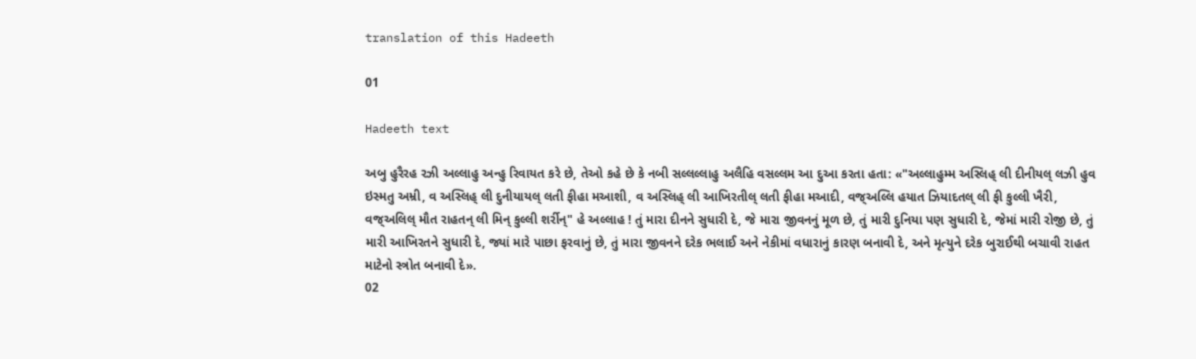translation of this Hadeeth

01

Hadeeth text

અબુ હુરૈરહ રઝી અલ્લાહુ અન્હુ રિવાયત કરે છે, તેઓ કહે છે કે નબી સલ્લલ્લાહુ અલૈહિ વસલ્લમ આ દુઆ કરતા હતા: «"અલ્લાહુમ્મ અસ્લિહ્ લી દીનીયલ્ લઝી હુવ ઇસ્મતુ અમ્રી, વ અસ્લિહ્ લી દુનીયાયલ્ લતી ફીહા મઆશી, વ અસ્લિહ્ લી આખિરતીલ્ લતી ફીહા મઆદી, વજ્અલ્લિ હયાત ઝિયાદતલ્ લી ફી કુલ્લી ખૈરી, વજ્અલિલ્ મૌત રાહતન્ લી મિન્ કુલ્લી શર્રીન્" હે અલ્લાહ ! તું મારા દીનને સુધારી દે, જે મારા જીવનનું મૂળ છે, તું મારી દુનિયા પણ સુધારી દે, જેમાં મારી રોજી છે, તું મારી આખિરતને સુધારી દે, જ્યાં મારે પાછા ફરવાનું છે, તું મારા જીવનને દરેક ભલાઈ અને નેકીમાં વધારાનું કારણ બનાવી દે, અને મૃત્યુને દરેક બુરાઈથી બચાવી રાહત માટેનો સ્ત્રોત બનાવી દે».
02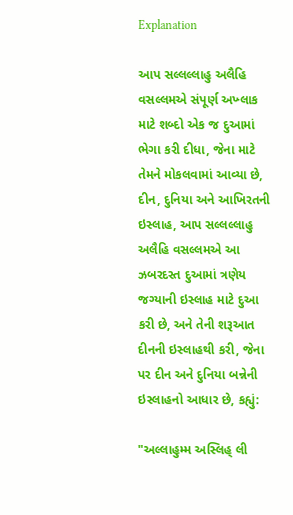Explanation

આપ સલ્લલ્લાહુ અલૈહિ વસલ્લમએ સંપૂર્ણ અખ્લાક માટે શબ્દો એક જ દુઆમાં ભેગા કરી દીધા, જેના માટે તેમને મોકલવામાં આવ્યા છે, દીન, દુનિયા અને આખિરતની ઇસ્લાહ, આપ સલ્લલ્લાહુ અલૈહિ વસલ્લમએ આ ઝબરદસ્ત દુઆમાં ત્રણેય જગ્યાની ઇસ્લાહ માટે દુઆ કરી છે, અને તેની શરૂઆત દીનની ઇસ્લાહથી કરી, જેના પર દીન અને દુનિયા બન્નેની ઇસ્લાહનો આધાર છે, કહ્યું:

"અલ્લાહુમ્મ અસ્લિહ્ લી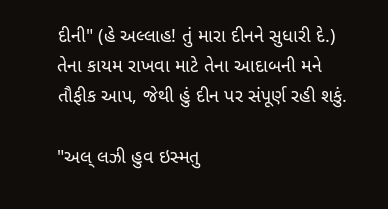દીની" (હે અલ્લાહ! તું મારા દીનને સુધારી દે.) તેના કાયમ રાખવા માટે તેના આદાબની મને તૌફીક આપ, જેથી હું દીન પર સંપૂર્ણ રહી શકું.

"અલ્ લઝી હુવ ઇસ્મતુ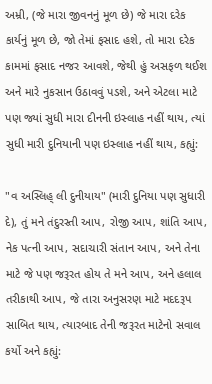અમ્રી, (જે મારા જીવનનું મૂળ છે) જે મારા દરેક કાર્યનું મૂળ છે, જો તેમાં ફસાદ હશે, તો મારા દરેક કામમાં ફસાદ નજર આવશે, જેથી હું અસફળ થઈશ અને મારે નુકસાન ઉઠાવવું પડશે, અને એટલા માટે પણ જ્યાં સુધી મારા દીનની ઇસ્લાહ નહીં થાય, ત્યાં સુધી મારી દુનિયાની પણ ઇસ્લાહ નહીં થાય, કહ્યું:

"વ અસ્લિહ્ લી દુનીયાય" (મારી દુનિયા પણ સુધારી દે), તું મને તંદુરસ્તી આપ, રોજી આપ, શાંતિ આપ, નેક પત્ની આપ, સદાચારી સંતાન આપ, અને તેના માટે જે પણ જરૂરત હોય તે મને આપ, અને હલાલ તરીકાથી આપ, જે તારા અનુસરણ માટે મદદરૂપ સાબિત થાય, ત્યારબાદ તેની જરૂરત માટેનો સવાલ કર્યો અને કહ્યું: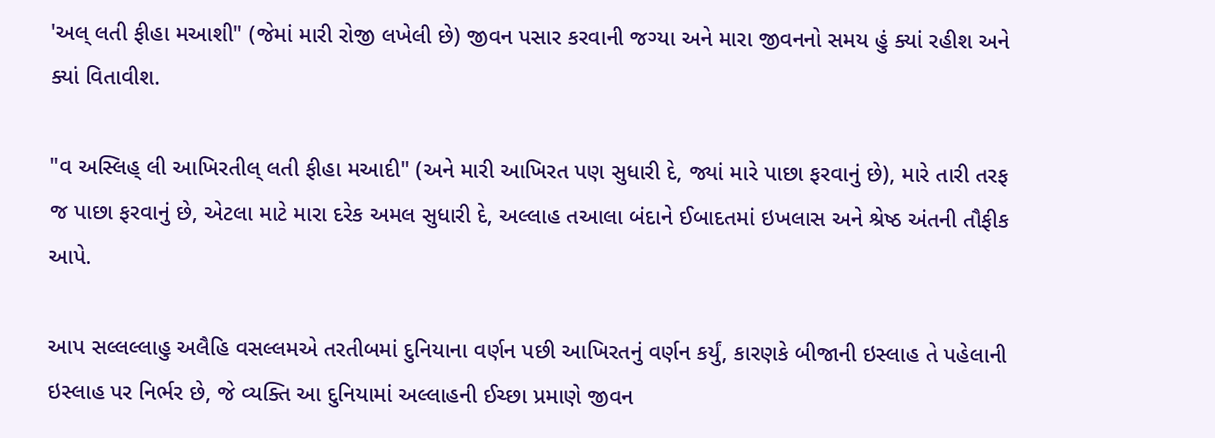'અલ્ લતી ફીહા મઆશી" (જેમાં મારી રોજી લખેલી છે) જીવન પસાર કરવાની જગ્યા અને મારા જીવનનો સમય હું ક્યાં રહીશ અને ક્યાં વિતાવીશ.

"વ અસ્લિહ્ લી આખિરતીલ્ લતી ફીહા મઆદી" (અને મારી આખિરત પણ સુધારી દે, જ્યાં મારે પાછા ફરવાનું છે), મારે તારી તરફ જ પાછા ફરવાનું છે, એટલા માટે મારા દરેક અમલ સુધારી દે, અલ્લાહ તઆલા બંદાને ઈબાદતમાં ઇખલાસ અને શ્રેષ્ઠ અંતની તૌફીક આપે.

આપ સલ્લલ્લાહુ અલૈહિ વસલ્લમએ તરતીબમાં દુનિયાના વર્ણન પછી આખિરતનું વર્ણન કર્યું, કારણકે બીજાની ઇસ્લાહ તે પહેલાની ઇસ્લાહ પર નિર્ભર છે, જે વ્યક્તિ આ દુનિયામાં અલ્લાહની ઈચ્છા પ્રમાણે જીવન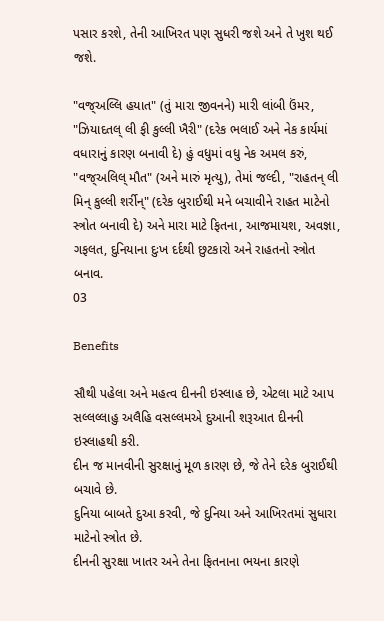પસાર કરશે, તેની આખિરત પણ સુધરી જશે અને તે ખુશ થઈ જશે.

"વજ્અલ્લિ હયાત" (તું મારા જીવનને) મારી લાંબી ઉંમર, "ઝિયાદતલ્ લી ફી કુલ્લી ખૈરી" (દરેક ભલાઈ અને નેક કાર્યમાં વધારાનું કારણ બનાવી દે) હું વધુમાં વધુ નેક અમલ કરું, "વજ્અલિલ્ મૌત" (અને મારું મૃત્યુ), તેમાં જલ્દી, "રાહતન્ લી મિન્ કુલ્લી શર્રીન્" (દરેક બુરાઈથી મને બચાવીને રાહત માટેનો સ્ત્રોત બનાવી દે) અને મારા માટે ફિતના, આજમાયશ, અવજ્ઞા, ગફલત, દુનિયાના દુઃખ દર્દથી છુટકારો અને રાહતનો સ્ત્રોત બનાવ.
03

Benefits

સૌથી પહેલા અને મહત્વ દીનની ઇસ્લાહ છે, એટલા માટે આપ સલ્લલ્લાહુ અલૈહિ વસલ્લમએ દુઆની શરૂઆત દીનની ઇસ્લાહથી કરી.
દીન જ માનવીની સુરક્ષાનું મૂળ કારણ છે, જે તેને દરેક બુરાઈથી બચાવે છે.
દુનિયા બાબતે દુઆ કરવી, જે દુનિયા અને આખિરતમાં સુધારા માટેનો સ્ત્રોત છે.
દીનની સુરક્ષા ખાતર અને તેના ફિતનાના ભયના કારણે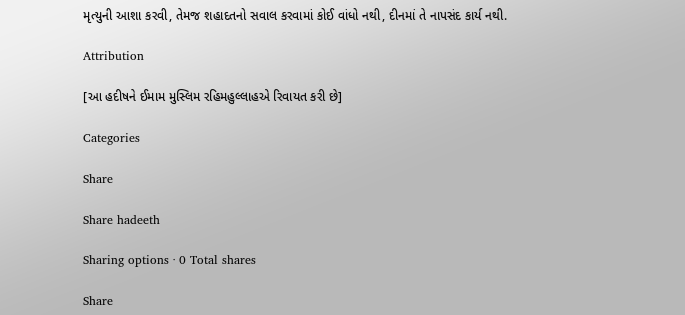મૃત્યુની આશા કરવી, તેમજ શહાદતનો સવાલ કરવામાં કોઈ વાંધો નથી, દીનમાં તે નાપસંદ કાર્ય નથી.

Attribution

[આ હદીષને ઈમામ મુસ્લિમ રહિમહુલ્લાહએ રિવાયત કરી છે]

Categories

Share

Share hadeeth

Sharing options · 0 Total shares

Share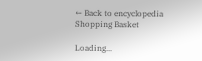← Back to encyclopedia
Shopping Basket

Loading...